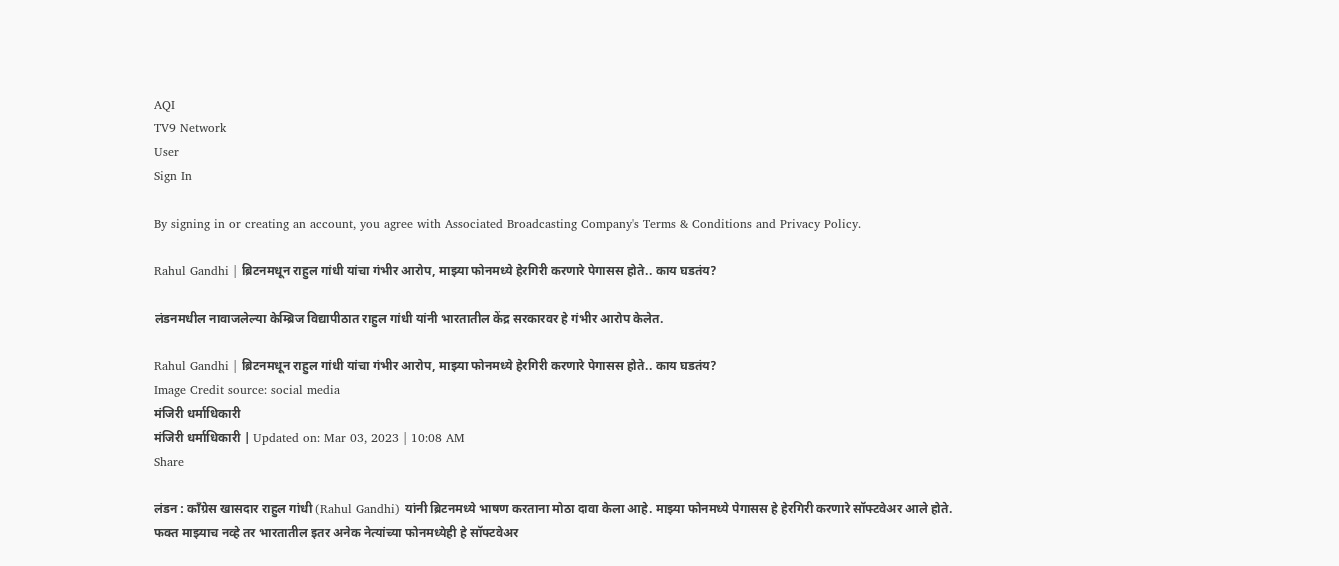AQI
TV9 Network
User
Sign In

By signing in or creating an account, you agree with Associated Broadcasting Company's Terms & Conditions and Privacy Policy.

Rahul Gandhi | ब्रिटनमधून राहुल गांधी यांचा गंभीर आरोप, माझ्या फोनमध्ये हेरगिरी करणारे पेगासस होते.. काय घडतंय?

लंडनमधील नावाजलेल्या केम्ब्रिज विद्यापीठात राहुल गांधी यांनी भारतातील केंद्र सरकारवर हे गंभीर आरोप केलेत.

Rahul Gandhi | ब्रिटनमधून राहुल गांधी यांचा गंभीर आरोप, माझ्या फोनमध्ये हेरगिरी करणारे पेगासस होते.. काय घडतंय?
Image Credit source: social media
मंजिरी धर्माधिकारी
मंजिरी धर्माधिकारी | Updated on: Mar 03, 2023 | 10:08 AM
Share

लंडन : काँग्रेस खासदार राहुल गांधी (Rahul Gandhi) यांनी ब्रिटनमध्ये भाषण करताना मोठा दावा केला आहे. माझ्या फोनमध्ये पेगासस हे हेरगिरी करणारे सॉफ्टवेअर आले होते. फक्त माझ्याच नव्हे तर भारतातील इतर अनेक नेत्यांच्या फोनमध्येही हे सॉफ्टवेअर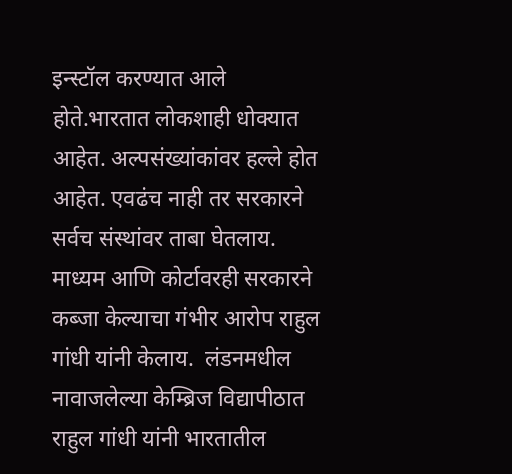इन्स्टॉल करण्यात आले होते.भारतात लोकशाही धोक्यात आहेत. अल्पसंख्यांकांवर हल्ले होत आहेत. एवढंच नाही तर सरकारने सर्वच संस्थांवर ताबा घेतलाय. माध्यम आणि कोर्टावरही सरकारने कब्जा केल्याचा गंभीर आरोप राहुल गांधी यांनी केलाय.  लंडनमधील नावाजलेल्या केम्ब्रिज विद्यापीठात राहुल गांधी यांनी भारतातील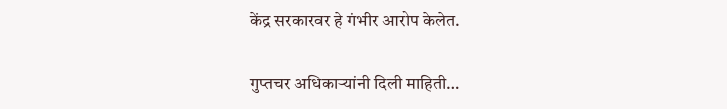केंद्र सरकारवर हे गंभीर आरोप केलेत.

गुप्तचर अधिकाऱ्यांनी दिली माहिती…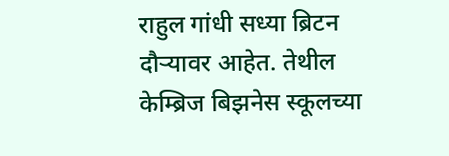राहुल गांधी सध्या ब्रिटन दौऱ्यावर आहेत. तेथील केम्ब्रिज बिझनेस स्कूलच्या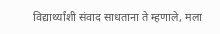विद्यार्थ्यांशी संवाद साधताना ते म्हणाले, मला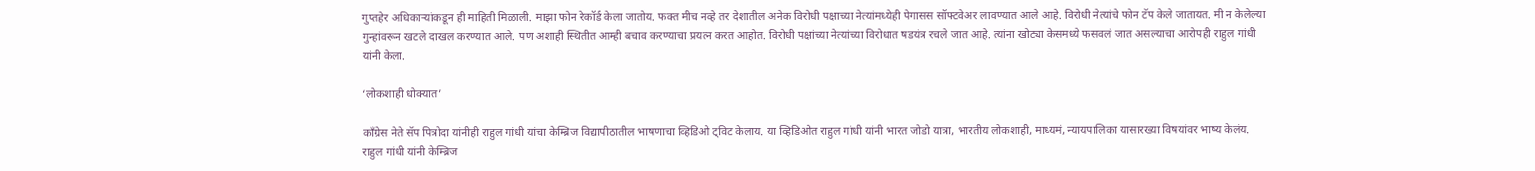गुप्तहेर अधिकाऱ्यांकडून ही माहिती मिळाली. माझा फोन रेकॉर्ड केला जातोय. फक्त मीच नव्हे तर देशातील अनेक विरोधी पक्षाच्या नेत्यांमध्येही पेगासस सॉफ्टवेअर लावण्यात आले आहे. विरोधी नेत्यांचे फोन टॅप केले जातायत. मी न केलेल्या गुन्हांवरून खटले दाखल करण्यात आले. पण अशाही स्थितीत आम्ही बचाव करण्याचा प्रयत्न करत आहोत. विरोधी पक्षांच्या नेत्यांच्या विरोधात षडयंत्र रचले जात आहे. त्यांना खोट्या केसमध्ये फसवलं जात असल्याचा आरोपही राहुल गांधी यांनी केला.

‘लोकशाही धोक्यात’

काँग्रेस नेते सॅप पित्रोदा यांनीही राहुल गांधी यांचा केम्ब्रिज विद्यापीठातील भाषणाचा व्हिडिओ ट्विट केलाय. या व्हिडिओत राहुल गांधी यांनी भारत जोडो यात्रा, भारतीय लोकशाही, माध्यमं, न्यायपालिका यासारख्या विषयांवर भाष्य केलंय. राहुल गांधी यांनी केम्ब्रिज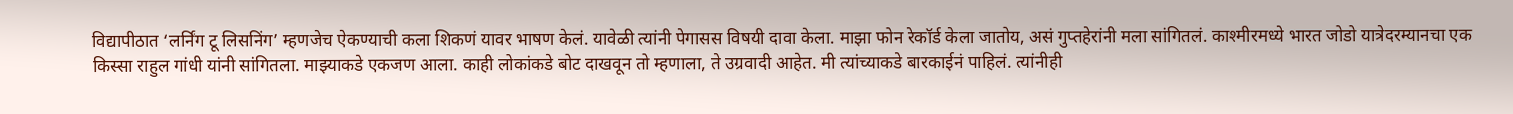विद्यापीठात ‘लर्निंग टू लिसनिंग’ म्हणजेच ऐकण्याची कला शिकणं यावर भाषण केलं. यावेळी त्यांनी पेगासस विषयी दावा केला. माझा फोन रेकॉर्ड केला जातोय, असं गुप्तहेरांनी मला सांगितलं. काश्मीरमध्ये भारत जोडो यात्रेदरम्यानचा एक किस्सा राहुल गांधी यांनी सांगितला. माझ्याकडे एकजण आला. काही लोकांकडे बोट दाखवून तो म्हणाला, ते उग्रवादी आहेत. मी त्यांच्याकडे बारकाईनं पाहिलं. त्यांनीही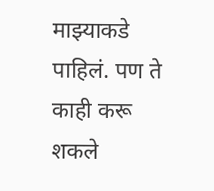माझ्याकडे पाहिलं. पण ते काही करू शकले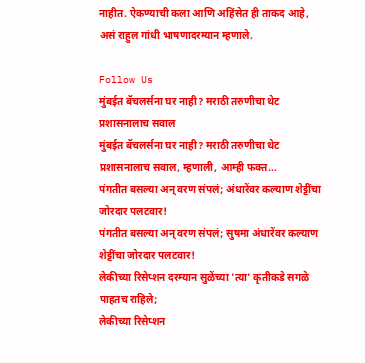नाहीत. ऐकण्याची कला आणि अहिंसेत ही ताकद आहे, असं राहुल गांधी भाषणादरम्यान म्हणाले.

Follow Us
मुंबईत बॅचलर्सना घर नाही? मराठी तरुणीचा थेट प्रशासनालाच सवाल
मुंबईत बॅचलर्सना घर नाही? मराठी तरुणीचा थेट प्रशासनालाच सवाल, म्हणाली, आम्ही फक्त...
पंगतीत बसल्या अन् वरण संपलं; अंधारेंवर कल्याण शेट्टींचा जोरदार पलटवार!
पंगतीत बसल्या अन् वरण संपलं; सुषमा अंधारेंवर कल्याण शेट्टींचा जोरदार पलटवार!
लेकीच्या रिसेप्शन दरम्यान सुळेंच्या 'त्या' कृतीकडे सगळे पाहतच राहिले;
लेकीच्या रिसेप्शन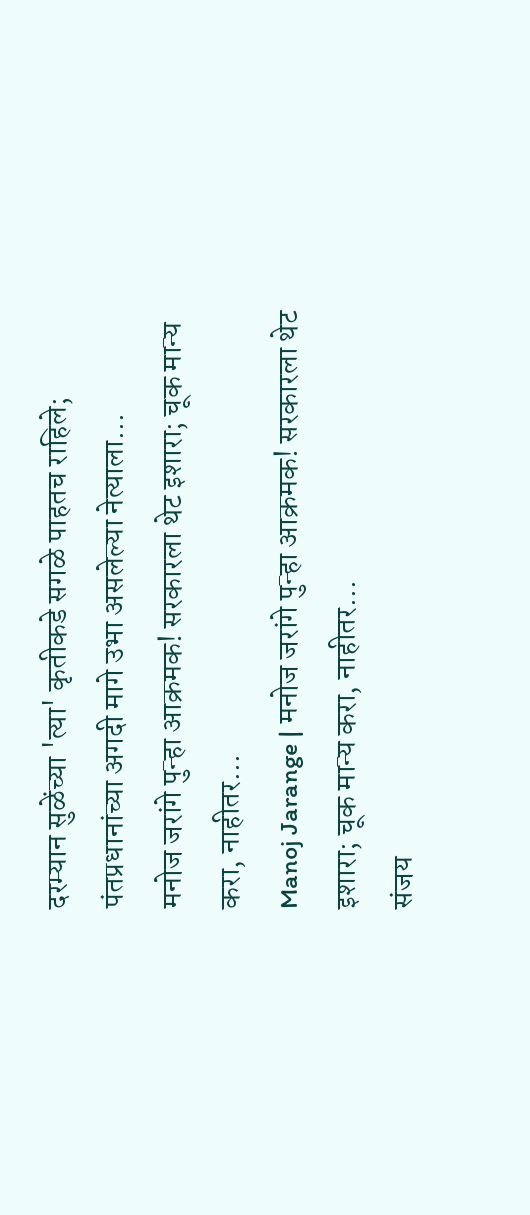दरम्यान सुळेंच्या 'त्या' कृतीकडे सगळे पाहतच राहिले; पंतप्रधानांच्या अगदी मागे उभा असलेल्या नेत्याला...
मनोज जरांगे पुन्हा आक्रमक! सरकारला थेट इशारा; चूक मान्य करा, नाहीतर...
Manoj Jarange | मनोज जरांगे पुन्हा आक्रमक! सरकारला थेट इशारा; चूक मान्य करा, नाहीतर...
संजय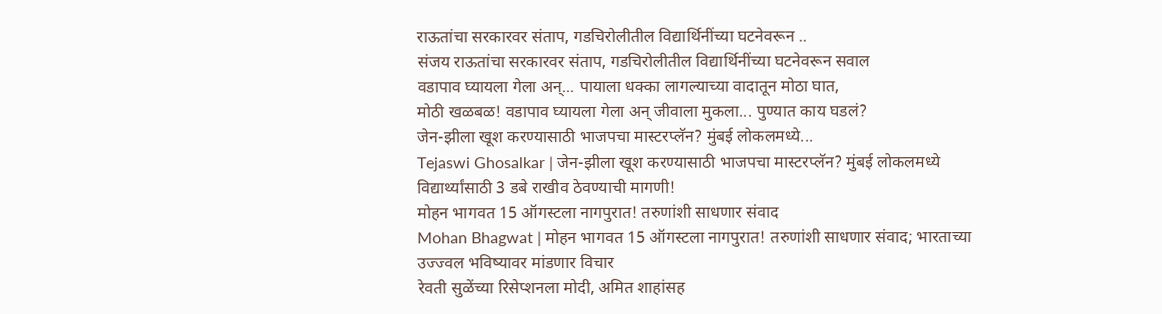राऊतांचा सरकारवर संताप, गडचिरोलीतील विद्यार्थिनींच्या घटनेवरून ..
संजय राऊतांचा सरकारवर संताप, गडचिरोलीतील विद्यार्थिनींच्या घटनेवरून सवाल
वडापाव घ्यायला गेला अन्... पायाला धक्का लागल्याच्या वादातून मोठा घात,
मोठी खळबळ! वडापाव घ्यायला गेला अन् जीवाला मुकला... पुण्यात काय घडलं?
जेन-झीला खूश करण्यासाठी भाजपचा मास्टरप्लॅन? मुंबई लोकलमध्ये...
Tejaswi Ghosalkar | जेन-झीला खूश करण्यासाठी भाजपचा मास्टरप्लॅन? मुंबई लोकलमध्ये विद्यार्थ्यांसाठी 3 डबे राखीव ठेवण्याची मागणी!
मोहन भागवत 15 ऑगस्टला नागपुरात! तरुणांशी साधणार संवाद
Mohan Bhagwat | मोहन भागवत 15 ऑगस्टला नागपुरात! तरुणांशी साधणार संवाद; भारताच्या उज्ज्वल भविष्यावर मांडणार विचार
रेवती सुळेंच्या रिसेप्शनला मोदी, अमित शाहांसह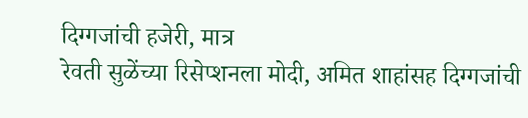दिग्गजांची हजेरी, मात्र
रेवती सुळेंच्या रिसेप्शनला मोदी, अमित शाहांसह दिग्गजांची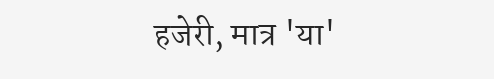हजेरी, मात्र 'या'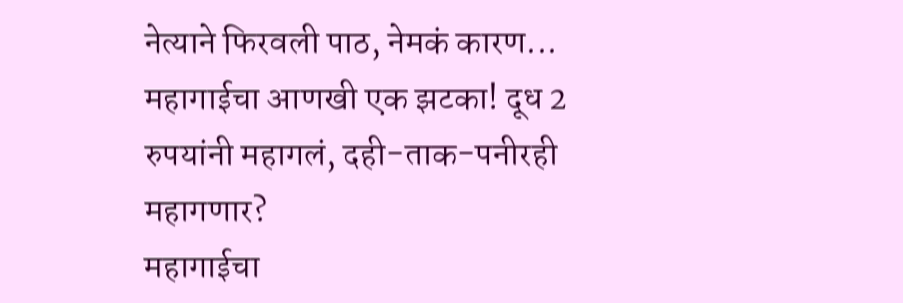नेत्याने फिरवली पाठ, नेमकं कारण...
महागाईचा आणखी एक झटका! दूध 2 रुपयांनी महागलं, दही-ताक-पनीरही महागणार?
महागाईचा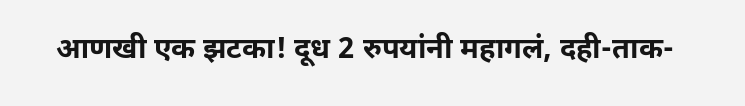आणखी एक झटका! दूध 2 रुपयांनी महागलं, दही-ताक-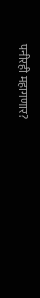पनीरही महागणार?